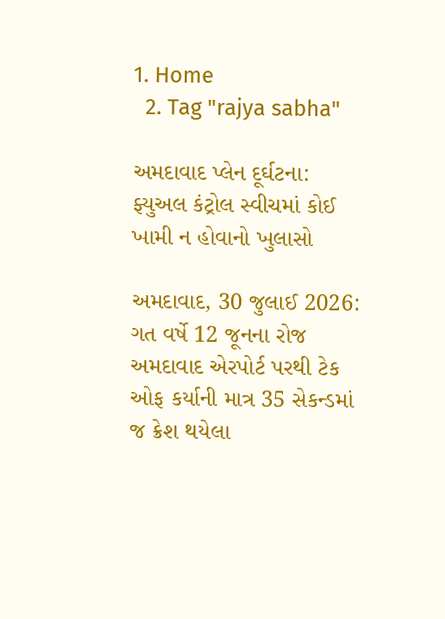1. Home
  2. Tag "rajya sabha"

અમદાવાદ પ્લેન દૂર્ઘટના: ફ્યુઅલ કંટ્રોલ સ્વીચમાં કોઈ ખામી ન હોવાનો ખુલાસો

અમદાવાદ, 30 જુલાઈ 2026: ગત વર્ષે 12 જૂનના રોજ અમદાવાદ એરપોર્ટ પરથી ટેક ઓફ કર્યાની માત્ર 35 સેકન્ડમાં જ ક્રેશ થયેલા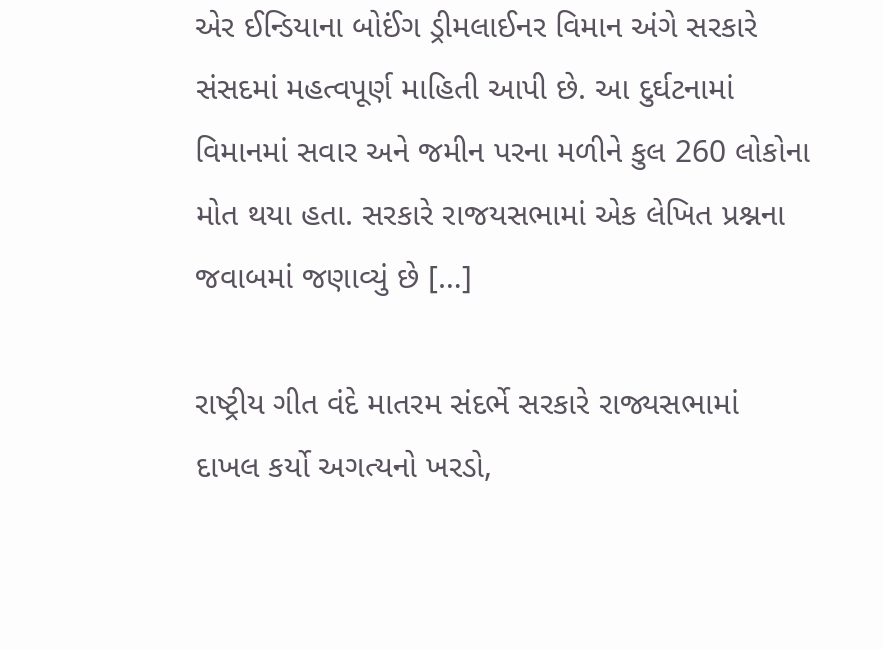એર ઈન્ડિયાના બોઈંગ ડ્રીમલાઈનર વિમાન અંગે સરકારે સંસદમાં મહત્વપૂર્ણ માહિતી આપી છે. આ દુર્ઘટનામાં વિમાનમાં સવાર અને જમીન પરના મળીને કુલ 260 લોકોના મોત થયા હતા. સરકારે રાજયસભામાં એક લેખિત પ્રશ્નના જવાબમાં જણાવ્યું છે […]

રાષ્ટ્રીય ગીત વંદે માતરમ સંદર્ભે સરકારે રાજ્યસભામાં દાખલ કર્યો અગત્યનો ખરડો,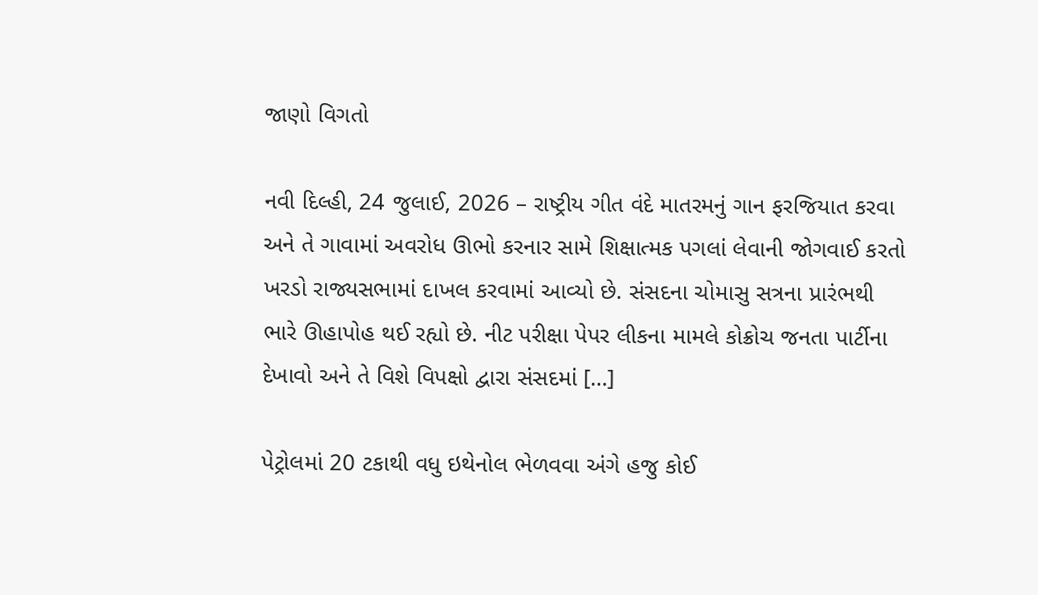જાણો વિગતો

નવી દિલ્હી, 24 જુલાઈ, 2026 – રાષ્ટ્રીય ગીત વંદે માતરમનું ગાન ફરજિયાત કરવા અને તે ગાવામાં અવરોધ ઊભો કરનાર સામે શિક્ષાત્મક પગલાં લેવાની જોગવાઈ કરતો ખરડો રાજ્યસભામાં દાખલ કરવામાં આવ્યો છે. સંસદના ચોમાસુ સત્રના પ્રારંભથી ભારે ઊહાપોહ થઈ રહ્યો છે. નીટ પરીક્ષા પેપર લીકના મામલે કોક્રોચ જનતા પાર્ટીના દેખાવો અને તે વિશે વિપક્ષો દ્વારા સંસદમાં […]

પેટ્રોલમાં 20 ટકાથી વધુ ઇથેનોલ ભેળવવા અંગે હજુ કોઈ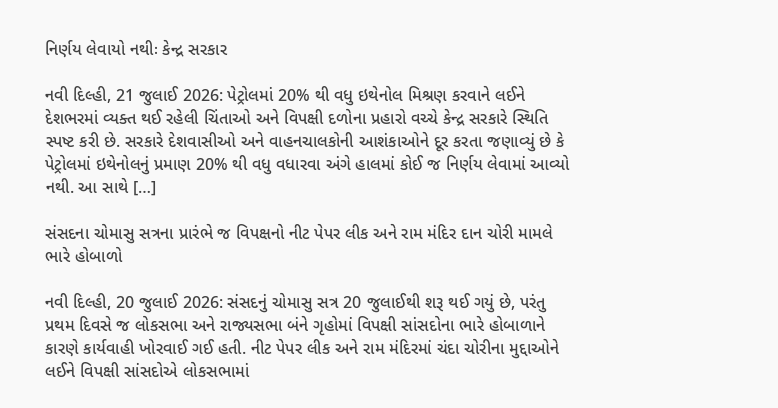નિર્ણય લેવાયો નથીઃ કેન્દ્ર સરકાર

નવી દિલ્હી, 21 જુલાઈ 2026: પેટ્રોલમાં 20% થી વધુ ઇથેનોલ મિશ્રણ કરવાને લઈને દેશભરમાં વ્યક્ત થઈ રહેલી ચિંતાઓ અને વિપક્ષી દળોના પ્રહારો વચ્ચે કેન્દ્ર સરકારે સ્થિતિ સ્પષ્ટ કરી છે. સરકારે દેશવાસીઓ અને વાહનચાલકોની આશંકાઓને દૂર કરતા જણાવ્યું છે કે પેટ્રોલમાં ઇથેનોલનું પ્રમાણ 20% થી વધુ વધારવા અંગે હાલમાં કોઈ જ નિર્ણય લેવામાં આવ્યો નથી. આ સાથે […]

સંસદના ચોમાસુ સત્રના પ્રારંભે જ વિપક્ષનો નીટ પેપર લીક અને રામ મંદિર દાન ચોરી મામલે ભારે હોબાળો

નવી દિલ્હી, 20 જુલાઈ 2026: સંસદનું ચોમાસુ સત્ર 20 જુલાઈથી શરૂ થઈ ગયું છે, પરંતુ પ્રથમ દિવસે જ લોકસભા અને રાજ્યસભા બંને ગૃહોમાં વિપક્ષી સાંસદોના ભારે હોબાળાને કારણે કાર્યવાહી ખોરવાઈ ગઈ હતી. નીટ પેપર લીક અને રામ મંદિરમાં ચંદા ચોરીના મુદ્દાઓને લઈને વિપક્ષી સાંસદોએ લોકસભામાં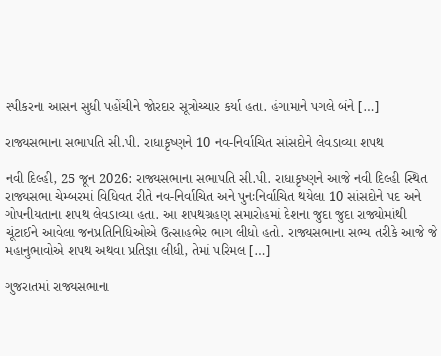સ્પીકરના આસન સુધી પહોંચીને જોરદાર સૂત્રોચ્ચાર કર્યા હતા. હંગામાને પગલે બંને […]

રાજ્યસભાના સભાપતિ સી.પી. રાધાકૃષ્ણને 10 નવ-નિર્વાચિત સાંસદોને લેવડાવ્યા શપથ

નવી દિલ્હી, 25 જૂન 2026: રાજ્યસભાના સભાપતિ સી.પી. રાધાકૃષ્ણને આજે નવી દિલ્હી સ્થિત રાજ્યસભા ચેમ્બરમાં વિધિવત રીતે નવ-નિર્વાચિત અને પુનઃનિર્વાચિત થયેલા 10 સાંસદોને પદ અને ગોપનીયતાના શપથ લેવડાવ્યા હતા. આ શપથગ્રહણ સમારોહમાં દેશના જુદા જુદા રાજ્યોમાંથી ચૂંટાઈને આવેલા જનપ્રતિનિધિઓએ ઉત્સાહભેર ભાગ લીધો હતો. રાજ્યસભાના સભ્ય તરીકે આજે જે મહાનુભાવોએ શપથ અથવા પ્રતિજ્ઞા લીધી, તેમાં પરિમલ […]

ગુજરાતમાં રાજ્યસભાના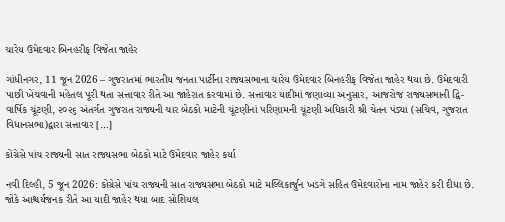ચારેય ઉમેદવાર બિનહરીફ વિજેતા જાહેર

ગાંધીનગર, 11 જૂન 2026 – ગુજરાતમાં ભારતીય જનતા પાર્ટીના રાજ્યસભાના ચારેય ઉમેદવાર બિનહરીફ વિજેતા જાહેર થયા છે. ઉમેદવારી પાછી ખેંચવાની મહેતલ પૂરી થતા સત્તાવાર રીતે આ જાહેરાત કરવામાં છે. સત્તાવાર યાદીમાં જણાવ્યા અનુસાર, આજરોજ રાજ્યસભાની દ્વિ-વાર્ષિક ચૂંટણી, ૨૦૨૬ અંતર્ગત ગુજરાત રાજ્યની ચાર બેઠકો માટેની ચૂંટણીનાં પરિણામની ચૂંટણી અધિકારી શ્રી ચેતન પંડ્યા (સચિવ, ગુજરાત વિધાનસભા)દ્વારા સત્તાવાર […]

કોંગ્રેસે પાંચ રાજ્યની સાત રાજ્યસભા બેઠકો માટે ઉમેદવાર જાહેર કર્યા

નવી દિલ્હી, 5 જૂન 2026: કોંગ્રેસે પાંચ રાજ્યની સાત રાજ્યસભા બેઠકો માટે મલ્લિકાર્જુન ખડગે સહિત ઉમેદવારોના નામ જાહેર કરી દીધા છે. જોકે આશ્ચર્યજનક રીતે આ યાદી જાહેર થયા બાદ સોશિયલ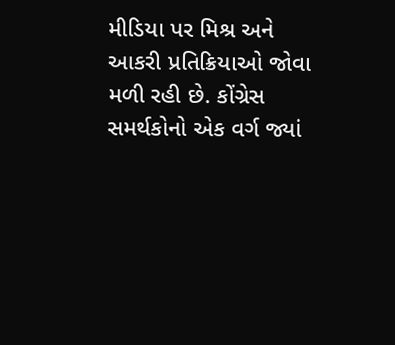મીડિયા પર મિશ્ર અને આકરી પ્રતિક્રિયાઓ જોવા મળી રહી છે. કોંગ્રેસ સમર્થકોનો એક વર્ગ જ્યાં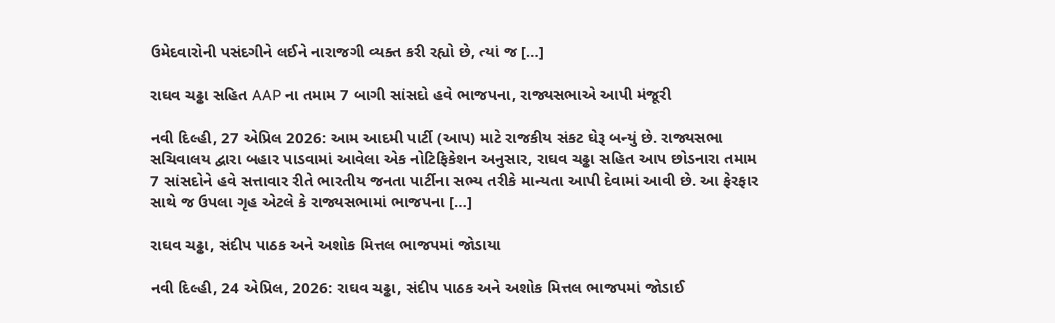ઉમેદવારોની પસંદગીને લઈને નારાજગી વ્યક્ત કરી રહ્યો છે, ત્યાં જ […]

રાઘવ ચઢ્ઢા સહિત AAP ના તમામ 7 બાગી સાંસદો હવે ભાજપના, રાજ્યસભાએ આપી મંજૂરી

નવી દિલ્હી, 27 એપ્રિલ 2026: આમ આદમી પાર્ટી (આપ) માટે રાજકીય સંકટ ઘેરૂ બન્યું છે. રાજ્યસભા સચિવાલય દ્વારા બહાર પાડવામાં આવેલા એક નોટિફિકેશન અનુસાર, રાઘવ ચઢ્ઢા સહિત આપ છોડનારા તમામ 7 સાંસદોને હવે સત્તાવાર રીતે ભારતીય જનતા પાર્ટીના સભ્ય તરીકે માન્યતા આપી દેવામાં આવી છે. આ ફેરફાર સાથે જ ઉપલા ગૃહ એટલે કે રાજ્યસભામાં ભાજપના […]

રાઘવ ચઢ્ઢા, સંદીપ પાઠક અને અશોક મિત્તલ ભાજપમાં જોડાયા

નવી દિલ્હી, 24 એપ્રિલ, 2026: રાઘવ ચઢ્ઢા, સંદીપ પાઠક અને અશોક મિત્તલ ભાજપમાં જોડાઈ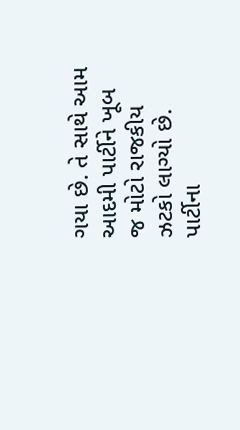ગયા છે. તે સાથે આમ આદમી પાર્ટીને ખૂબ જ મોટો રાજકીય ઝટકો લાગ્યો છે. પાર્ટીના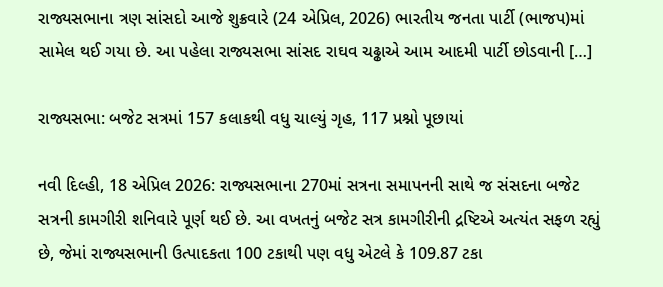રાજ્યસભાના ત્રણ સાંસદો આજે શુક્રવારે (24 એપ્રિલ, 2026) ભારતીય જનતા પાર્ટી (ભાજપ)માં સામેલ થઈ ગયા છે. આ પહેલા રાજ્યસભા સાંસદ રાઘવ ચઢ્ઢાએ આમ આદમી પાર્ટી છોડવાની […]

રાજ્યસભા: બજેટ સત્રમાં 157 કલાકથી વધુ ચાલ્યું ગૃહ, 117 પ્રશ્નો પૂછાયાં

નવી દિલ્હી, 18 એપ્રિલ 2026: રાજ્યસભાના 270માં સત્રના સમાપનની સાથે જ સંસદના બજેટ સત્રની કામગીરી શનિવારે પૂર્ણ થઈ છે. આ વખતનું બજેટ સત્ર કામગીરીની દ્રષ્ટિએ અત્યંત સફળ રહ્યું છે, જેમાં રાજ્યસભાની ઉત્પાદકતા 100 ટકાથી પણ વધુ એટલે કે 109.87 ટકા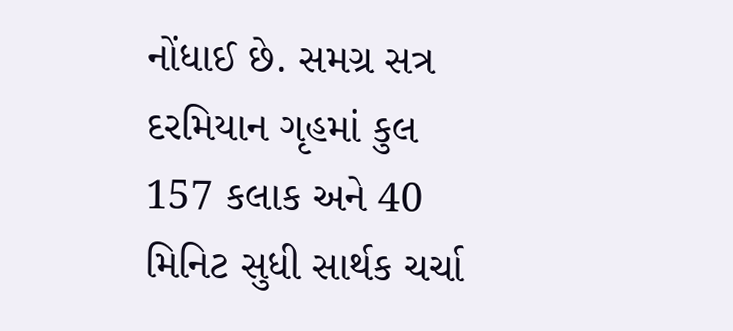નોંધાઈ છે. સમગ્ર સત્ર દરમિયાન ગૃહમાં કુલ 157 કલાક અને 40 મિનિટ સુધી સાર્થક ચર્ચા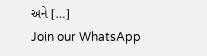અને […]
Join our WhatsApp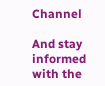Channel

And stay informed with the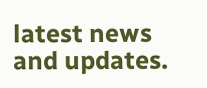latest news and updates.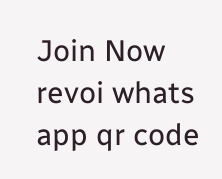Join Now
revoi whats app qr code